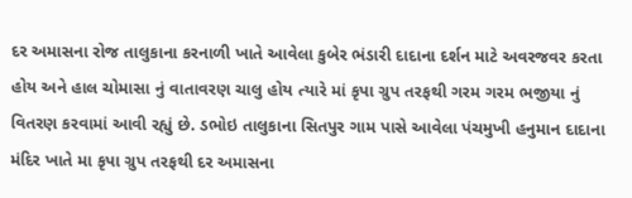દર અમાસના રોજ તાલુકાના કરનાળી ખાતે આવેલા કુબેર ભંડારી દાદાના દર્શન માટે અવરજવર કરતા હોય અને હાલ ચોમાસા નું વાતાવરણ ચાલુ હોય ત્યારે માં કૃપા ગ્રુપ તરફથી ગરમ ગરમ ભજીયા નું વિતરણ કરવામાં આવી રહ્યું છે. ડભોઇ તાલુકાના સિતપુર ગામ પાસે આવેલા પંચમુખી હનુમાન દાદાના મંદિર ખાતે મા કૃપા ગ્રુપ તરફથી દર અમાસના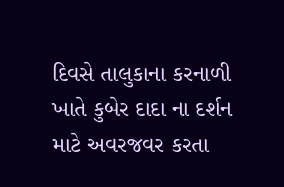દિવસે તાલુકાના કરનાળી ખાતે કુબેર દાદા ના દર્શન માટે અવરજવર કરતા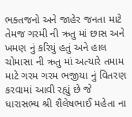ભક્તજનો અને જાહેર જનતા માટે તેમજ ગરમી ની ઋતુ માં છાસ અને ખમણ નું કરિયું હતું અને હાલ ચોમાસા ની ઋતુ માં અત્યારે તમામ માટે ગરમ ગરમ ભજીયા નું વિતરણ કરવામાં આવી રહ્યું છે જે ધારાસભ્ય શ્રી શૈલેષભાઈ મહેતા ના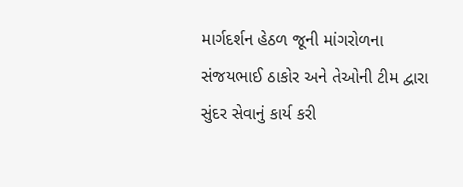માર્ગદર્શન હેઠળ જૂની માંગરોળના સંજયભાઈ ઠાકોર અને તેઓની ટીમ દ્વારા સુંદર સેવાનું કાર્ય કરી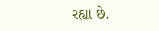રહ્યા છે.